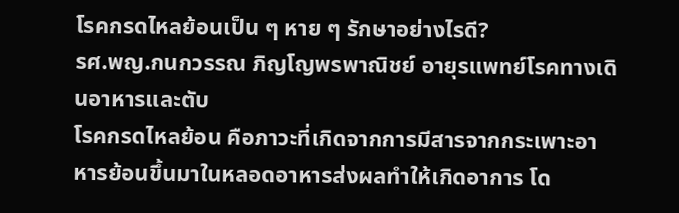โรคกรดไหลย้อนเป็น ๆ หาย ๆ รักษาอย่างไรดี?
รศ.พญ.กนกวรรณ ภิญโญพรพาณิชย์ อายุรแพทย์โรคทางเดินอาหารและตับ
โรคกรดไหลย้อน คือภาวะที่เกิดจากการมีสารจากกระเพาะอาหารย้อนขึ้นมาในหลอดอาหารส่งผลทำให้เกิดอาการ โด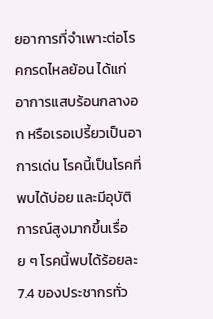ยอาการที่จำเพาะต่อโรคกรดไหลย้อน ได้แก่ อาการแสบร้อนกลางอก หรือเรอเปรี้ยวเป็นอาการเด่น โรคนี้เป็นโรคที่พบได้บ่อย และมีอุบัติการณ์สูงมากขึ้นเรื่อย ๆ โรคนี้พบได้ร้อยละ 7.4 ของประชากรทั่ว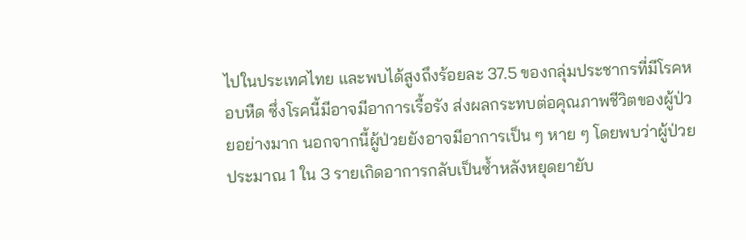ไปในประเทศไทย และพบได้สูงถึงร้อยละ 37.5 ของกลุ่มประชากรที่มีโรคหอบหืด ซึ่งโรคนี้มีอาจมีอาการเรื้อรัง ส่งผลกระทบต่อคุณภาพชีวิตของผู้ป่วยอย่างมาก นอกจากนี้ผู้ป่วยยังอาจมีอาการเป็น ๆ หาย ๆ โดยพบว่าผู้ป่วยประมาณ 1 ใน 3 รายเกิดอาการกลับเป็นซ้ำหลังหยุดยายับ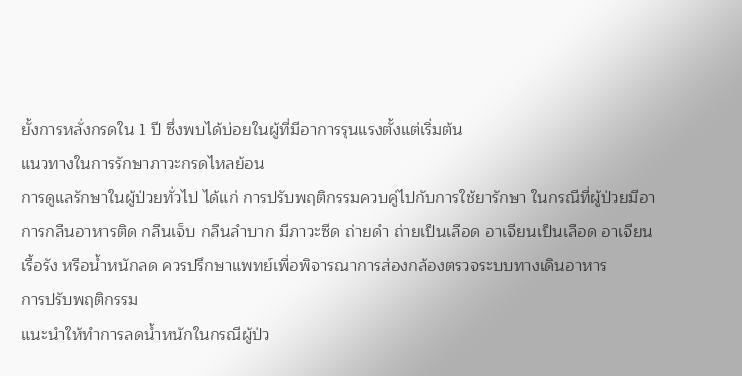ยั้งการหลั่งกรดใน 1 ปี ซึ่งพบได้บ่อยในผู้ที่มีอาการรุนแรงตั้งแต่เริ่มต้น
แนวทางในการรักษาภาวะกรดไหลย้อน
การดูแลรักษาในผู้ป่วยทั่วไป ได้แก่ การปรับพฤติกรรมควบคู่ไปกับการใช้ยารักษา ในกรณีที่ผู้ป่วยมีอาการกลืนอาหารติด กลืนเจ็บ กลืนลำบาก มีภาวะซีด ถ่ายดำ ถ่ายเป็นเลือด อาเจียนเป็นเลือด อาเจียนเรื้อรัง หรือน้ำหนักลด ควรปรึกษาแพทย์เพื่อพิจารณาการส่องกล้องตรวจระบบทางเดินอาหาร
การปรับพฤติกรรม
แนะนำให้ทำการลดน้ำหนักในกรณีผู้ป่ว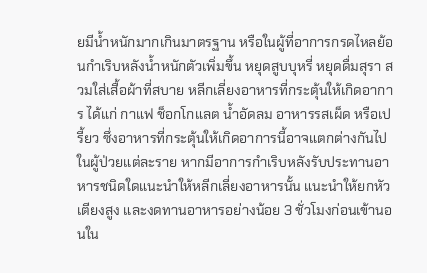ยมีน้ำหนักมากเกินมาตรฐาน หรือในผู้ที่อาการกรดไหลย้อนกำเริบหลังน้ำหนักตัวเพิ่มขึ้น หยุดสูบบุหรี่ หยุดดื่มสุรา สวมใส่เสื้อผ้าที่สบาย หลีกเลี่ยงอาหารที่กระตุ้นให้เกิดอาการ ได้แก่ กาแฟ ช็อกโกแลต น้ำอัดลม อาหารรสเผ็ด หรือเปรี้ยว ซึ่งอาหารที่กระตุ้นให้เกิดอาการนี้อาจแตกต่างกันไปในผู้ป่วยแต่ละราย หากมีอาการกำเริบหลังรับประทานอาหารชนิดใดแนะนำให้หลีกเลี่ยงอาหารนั้น แนะนำให้ยกหัวเตียงสูง และงดทานอาหารอย่างน้อย 3 ชั่วโมงก่อนเข้านอนใน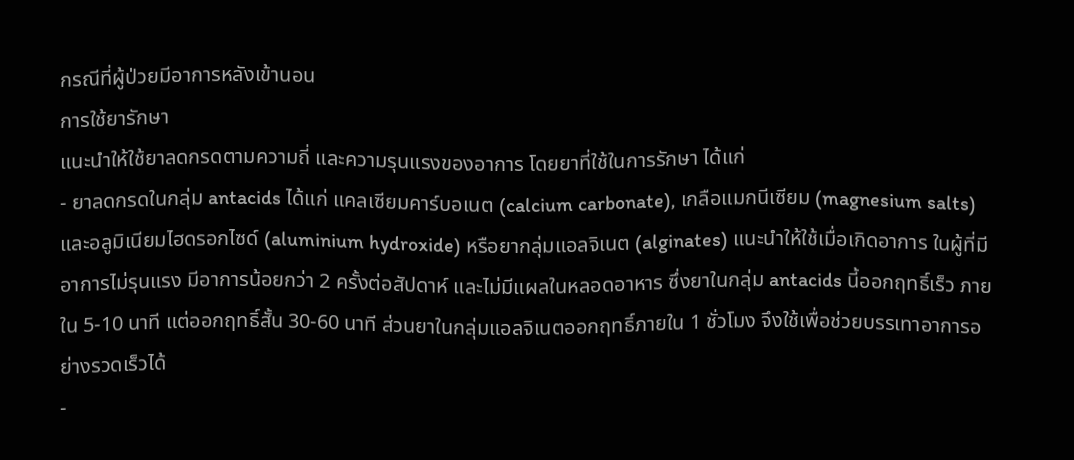กรณีที่ผู้ป่วยมีอาการหลังเข้านอน
การใช้ยารักษา
แนะนำให้ใช้ยาลดกรดตามความถี่ และความรุนแรงของอาการ โดยยาที่ใช้ในการรักษา ได้แก่
- ยาลดกรดในกลุ่ม antacids ได้แก่ แคลเซียมคาร์บอเนต (calcium carbonate), เกลือแมกนีเซียม (magnesium salts) และอลูมิเนียมไฮดรอกไซด์ (aluminium hydroxide) หรือยากลุ่มแอลจิเนต (alginates) แนะนำให้ใช้เมื่อเกิดอาการ ในผู้ที่มีอาการไม่รุนแรง มีอาการน้อยกว่า 2 ครั้งต่อสัปดาห์ และไม่มีแผลในหลอดอาหาร ซึ่งยาในกลุ่ม antacids นี้ออกฤทธิ์เร็ว ภายใน 5-10 นาที แต่ออกฤทธิ์สั้น 30-60 นาที ส่วนยาในกลุ่มแอลจิเนตออกฤทธิ์ภายใน 1 ชั่วโมง จึงใช้เพื่อช่วยบรรเทาอาการอย่างรวดเร็วได้
-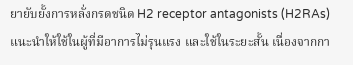ยายับยั้งการหลั่งกรดชนิด H2 receptor antagonists (H2RAs) แนะนำให้ใช้ในผู้ที่มีอาการไม่รุนแรง และใช้ในระยะสั้น เนื่องจากกา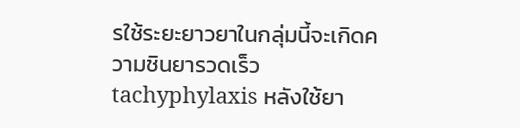รใช้ระยะยาวยาในกลุ่มนี้จะเกิดความชินยารวดเร็ว tachyphylaxis หลังใช้ยา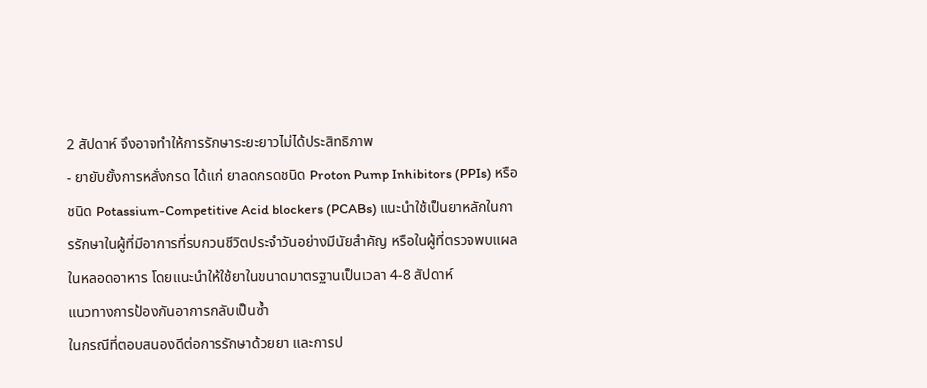2 สัปดาห์ จึงอาจทำให้การรักษาระยะยาวไม่ได้ประสิทธิภาพ
- ยายับยั้งการหลั่งกรด ได้แก่ ยาลดกรดชนิด Proton Pump Inhibitors (PPIs) หรือ ชนิด Potassium-Competitive Acid blockers (PCABs) แนะนำใช้เป็นยาหลักในการรักษาในผู้ที่มีอาการที่รบกวนชีวิตประจำวันอย่างมีนัยสำคัญ หรือในผู้ที่ตรวจพบแผลในหลอดอาหาร โดยแนะนำให้ใช้ยาในขนาดมาตรฐานเป็นเวลา 4-8 สัปดาห์
แนวทางการป้องกันอาการกลับเป็นซ้ำ
ในกรณีที่ตอบสนองดีต่อการรักษาด้วยยา และการป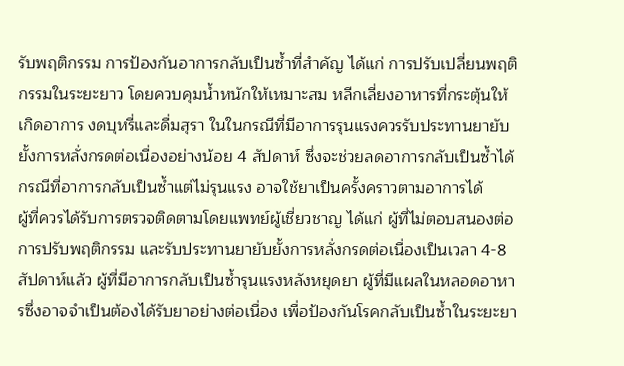รับพฤติกรรม การป้องกันอาการกลับเป็นซ้ำที่สำคัญ ได้แก่ การปรับเปลี่ยนพฤติกรรมในระยะยาว โดยควบคุมน้ำหนักให้เหมาะสม หลีกเลี่ยงอาหารที่กระตุ้นให้เกิดอาการ งดบุหรี่และดื่มสุรา ในในกรณีที่มีอาการรุนแรงควรรับประทานยายับยั้งการหลั่งกรดต่อเนื่องอย่างน้อย 4 สัปดาห์ ซึ่งจะช่วยลดอาการกลับเป็นซ้ำได้ กรณีที่อาการกลับเป็นซ้ำแต่ไม่รุนแรง อาจใช้ยาเป็นครั้งคราวตามอาการได้
ผู้ที่ควรได้รับการตรวจติดตามโดยแพทย์ผู้เชี่ยวชาญ ได้แก่ ผู้ที่ไม่ตอบสนองต่อการปรับพฤติกรรม และรับประทานยายับยั้งการหลั่งกรดต่อเนื่องเป็นเวลา 4-8 สัปดาห์แล้ว ผู้ที่มีอาการกลับเป็นซ้ำรุนแรงหลังหยุดยา ผู้ที่มีแผลในหลอดอาหารซึ่งอาจจำเป็นต้องได้รับยาอย่างต่อเนื่อง เพื่อป้องกันโรคกลับเป็นซ้ำในระยะยา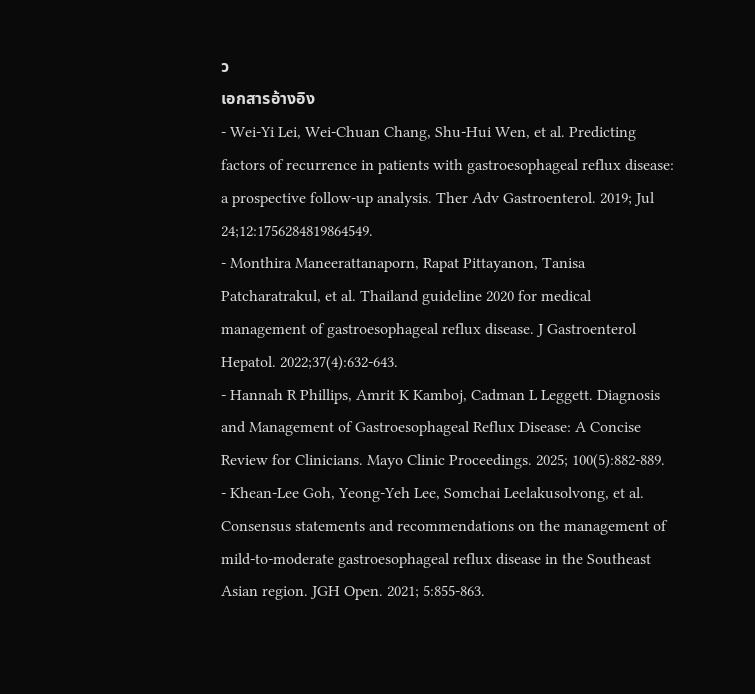ว
เอกสารอ้างอิง
- Wei-Yi Lei, Wei-Chuan Chang, Shu-Hui Wen, et al. Predicting factors of recurrence in patients with gastroesophageal reflux disease: a prospective follow-up analysis. Ther Adv Gastroenterol. 2019; Jul 24;12:1756284819864549.
- Monthira Maneerattanaporn, Rapat Pittayanon, Tanisa Patcharatrakul, et al. Thailand guideline 2020 for medical management of gastroesophageal reflux disease. J Gastroenterol Hepatol. 2022;37(4):632-643.
- Hannah R Phillips, Amrit K Kamboj, Cadman L Leggett. Diagnosis and Management of Gastroesophageal Reflux Disease: A Concise Review for Clinicians. Mayo Clinic Proceedings. 2025; 100(5):882-889.
- Khean-Lee Goh, Yeong-Yeh Lee, Somchai Leelakusolvong, et al. Consensus statements and recommendations on the management of mild-to-moderate gastroesophageal reflux disease in the Southeast Asian region. JGH Open. 2021; 5:855-863.